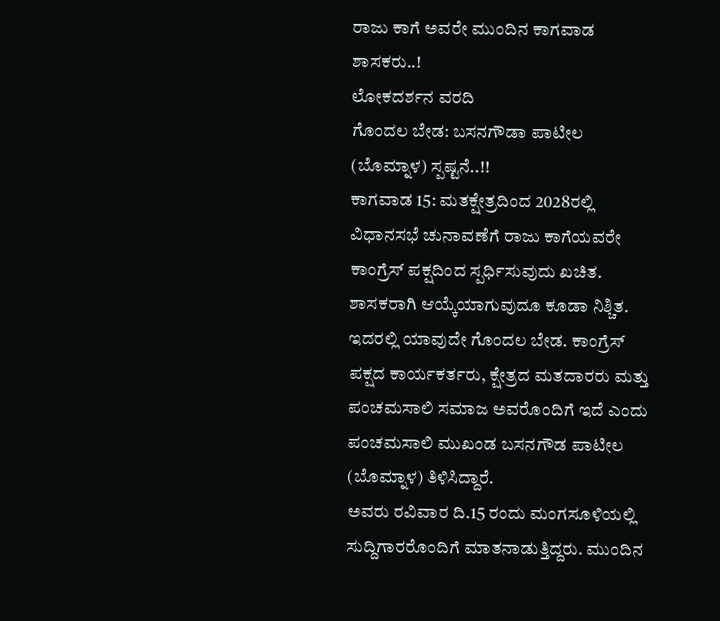ರಾಜು ಕಾಗೆ ಅವರೇ ಮುಂದಿನ ಕಾಗವಾಡ ಶಾಸಕರು..!
ಲೋಕದರ್ಶನ ವರದಿ
ಗೊಂದಲ ಬೇಡ: ಬಸನಗೌಡಾ ಪಾಟೀಲ (ಬೊಮ್ನಾಳ) ಸ್ಪಷ್ಟನೆ..!!
ಕಾಗವಾಡ 15: ಮತಕ್ಷೇತ್ರದಿಂದ 2028ರಲ್ಲಿ ವಿಧಾನಸಭೆ ಚುನಾವಣೆಗೆ ರಾಜು ಕಾಗೆಯವರೇ ಕಾಂಗ್ರೆಸ್ ಪಕ್ಷದಿಂದ ಸ್ಪರ್ಧಿಸುವುದು ಖಚಿತ. ಶಾಸಕರಾಗಿ ಆಯ್ಕೆಯಾಗುವುದೂ ಕೂಡಾ ನಿಶ್ಚಿತ. ಇದರಲ್ಲಿ ಯಾವುದೇ ಗೊಂದಲ ಬೇಡ. ಕಾಂಗ್ರೆಸ್ ಪಕ್ಷದ ಕಾರ್ಯಕರ್ತರು, ಕ್ಷೇತ್ರದ ಮತದಾರರು ಮತ್ತು ಪಂಚಮಸಾಲಿ ಸಮಾಜ ಅವರೊಂದಿಗೆ ಇದೆ ಎಂದು ಪಂಚಮಸಾಲಿ ಮುಖಂಡ ಬಸನಗೌಡ ಪಾಟೀಲ (ಬೊಮ್ನಾಳ) ತಿಳಿಸಿದ್ದಾರೆ.
ಅವರು ರವಿವಾರ ದಿ.15 ರಂದು ಮಂಗಸೂಳಿಯಲ್ಲಿ ಸುದ್ದಿಗಾರರೊಂದಿಗೆ ಮಾತನಾಡುತ್ತಿದ್ದರು. ಮುಂದಿನ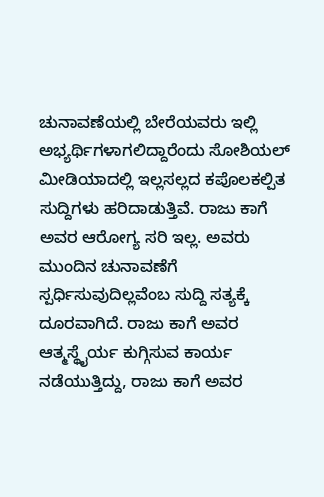ಚುನಾವಣೆಯಲ್ಲಿ ಬೇರೆಯವರು ಇಲ್ಲಿ ಅಭ್ಯರ್ಥಿಗಳಾಗಲಿದ್ದಾರೆಂದು ಸೋಶಿಯಲ್ ಮೀಡಿಯಾದಲ್ಲಿ ಇಲ್ಲಸಲ್ಲದ ಕಪೊಲಕಲ್ಪಿತ ಸುದ್ದಿಗಳು ಹರಿದಾಡುತ್ತಿವೆ. ರಾಜು ಕಾಗೆ ಅವರ ಆರೋಗ್ಯ ಸರಿ ಇಲ್ಲ. ಅವರು ಮುಂದಿನ ಚುನಾವಣೆಗೆ ಸ್ಪರ್ಧಿಸುವುದಿಲ್ಲವೆಂಬ ಸುದ್ದಿ ಸತ್ಯಕ್ಕೆ ದೂರವಾಗಿದೆ. ರಾಜು ಕಾಗೆ ಅವರ ಆತ್ಮಸ್ಥೈರ್ಯ ಕುಗ್ಗಿಸುವ ಕಾರ್ಯ ನಡೆಯುತ್ತಿದ್ದು, ರಾಜು ಕಾಗೆ ಅವರ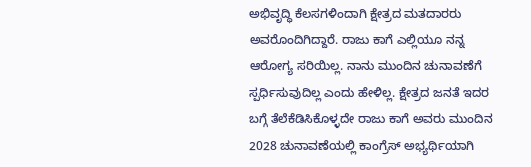ಅಭಿವೃದ್ಧಿ ಕೆಲಸಗಳಿಂದಾಗಿ ಕ್ಷೇತ್ರದ ಮತದಾರರು ಅವರೊಂದಿಗಿದ್ದಾರೆ. ರಾಜು ಕಾಗೆ ಎಲ್ಲಿಯೂ ನನ್ನ ಆರೋಗ್ಯ ಸರಿಯಿಲ್ಲ. ನಾನು ಮುಂದಿನ ಚುನಾವಣೆಗೆ ಸ್ಪರ್ಧಿಸುವುದಿಲ್ಲ ಎಂದು ಹೇಳಿಲ್ಲ. ಕ್ಷೇತ್ರದ ಜನತೆ ಇದರ ಬಗ್ಗೆ ತೆಲೆಕೆಡಿಸಿಕೊಳ್ಳದೇ ರಾಜು ಕಾಗೆ ಅವರು ಮುಂದಿನ 2028 ಚುನಾವಣೆಯಲ್ಲಿ ಕಾಂಗ್ರೆಸ್ ಅಭ್ಯರ್ಥಿಯಾಗಿ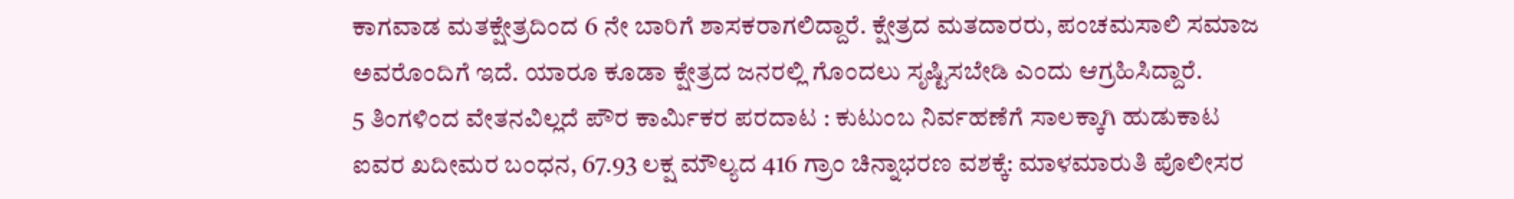ಕಾಗವಾಡ ಮತಕ್ಷೇತ್ರದಿಂದ 6 ನೇ ಬಾರಿಗೆ ಶಾಸಕರಾಗಲಿದ್ದಾರೆ. ಕ್ಷೇತ್ರದ ಮತದಾರರು, ಪಂಚಮಸಾಲಿ ಸಮಾಜ ಅವರೊಂದಿಗೆ ಇದೆ. ಯಾರೂ ಕೂಡಾ ಕ್ಷೇತ್ರದ ಜನರಲ್ಲಿ ಗೊಂದಲು ಸೃಷ್ಟಿಸಬೇಡಿ ಎಂದು ಆಗ್ರಹಿಸಿದ್ದಾರೆ.
5 ತಿಂಗಳಿಂದ ವೇತನವಿಲ್ಲದೆ ಪೌರ ಕಾರ್ಮಿಕರ ಪರದಾಟ : ಕುಟುಂಬ ನಿರ್ವಹಣೆಗೆ ಸಾಲಕ್ಕಾಗಿ ಹುಡುಕಾಟ
ಐವರ ಖದೀಮರ ಬಂಧನ, 67.93 ಲಕ್ಷ ಮೌಲ್ಯದ 416 ಗ್ರಾಂ ಚಿನ್ನಾಭರಣ ವಶಕ್ಕೆ: ಮಾಳಮಾರುತಿ ಪೊಲೀಸರ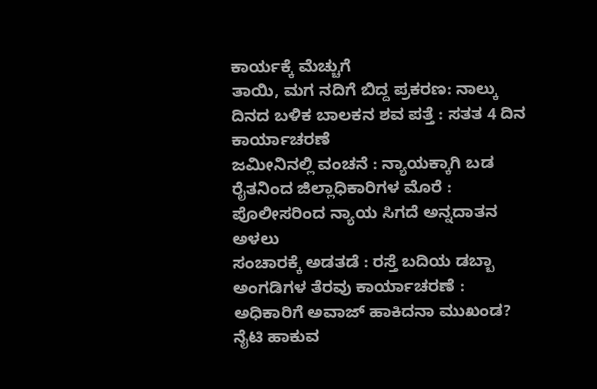ಕಾರ್ಯಕ್ಕೆ ಮೆಚ್ಚುಗೆ
ತಾಯಿ, ಮಗ ನದಿಗೆ ಬಿದ್ದ ಪ್ರಕರಣ: ನಾಲ್ಕು ದಿನದ ಬಳಿಕ ಬಾಲಕನ ಶವ ಪತ್ತೆ : ಸತತ 4 ದಿನ ಕಾರ್ಯಾಚರಣೆ
ಜಮೀನಿನಲ್ಲಿ ವಂಚನೆ : ನ್ಯಾಯಕ್ಕಾಗಿ ಬಡ ರೈತನಿಂದ ಜಿಲ್ಲಾಧಿಕಾರಿಗಳ ಮೊರೆ : ಪೊಲೀಸರಿಂದ ನ್ಯಾಯ ಸಿಗದೆ ಅನ್ನದಾತನ ಅಳಲು
ಸಂಚಾರಕ್ಕೆ ಅಡತಡೆ : ರಸ್ತೆ ಬದಿಯ ಡಬ್ಬಾ ಅಂಗಡಿಗಳ ತೆರವು ಕಾರ್ಯಾಚರಣೆ : ಅಧಿಕಾರಿಗೆ ಅವಾಜ್ ಹಾಕಿದನಾ ಮುಖಂಡ?
ನೈಟಿ ಹಾಕುವ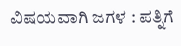ವಿಷಯವಾಗಿ ಜಗಳ : ಪತ್ನಿಗೆ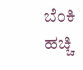ಬೆಂಕಿ ಹಚ್ಚಿ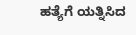ಹತ್ಯೆಗೆ ಯತ್ನಿಸಿದ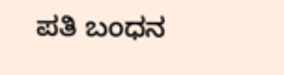ಪತಿ ಬಂಧನ